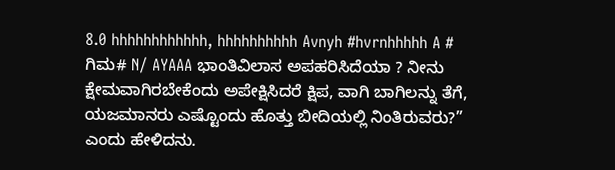8.0 hhhhhhhhhhhh, hhhhhhhhhh Avnyh #hvrnhhhhh A # ಗಿಮ# N/ AYAAA ಭಾಂತಿವಿಲಾಸ ಅಪಹರಿಸಿದೆಯಾ ? ನೀನು ಕ್ಷೇಮವಾಗಿರಬೇಕೆಂದು ಅಪೇಕ್ಷಿಸಿದರೆ ಕ್ಷಿಪ, ವಾಗಿ ಬಾಗಿಲನ್ನು ತೆಗೆ, ಯಜಮಾನರು ಎಷ್ಟೊಂದು ಹೊತ್ತು ಬೀದಿಯಲ್ಲಿ ನಿಂತಿರುವರು?” ಎಂದು ಹೇಳಿದನು.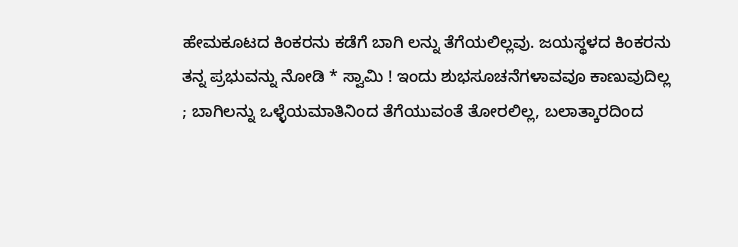ಹೇಮಕೂಟದ ಕಿಂಕರನು ಕಡೆಗೆ ಬಾಗಿ ಲನ್ನು ತೆಗೆಯಲಿಲ್ಲವು. ಜಯಸ್ಥಳದ ಕಿಂಕರನು ತನ್ನ ಪ್ರಭುವನ್ನು ನೋಡಿ * ಸ್ವಾಮಿ ! ಇಂದು ಶುಭಸೂಚನೆಗಳಾವವೂ ಕಾಣುವುದಿಲ್ಲ ; ಬಾಗಿಲನ್ನು ಒಳ್ಳೆಯಮಾತಿನಿಂದ ತೆಗೆಯುವಂತೆ ತೋರಲಿಲ್ಲ, ಬಲಾತ್ಕಾರದಿಂದ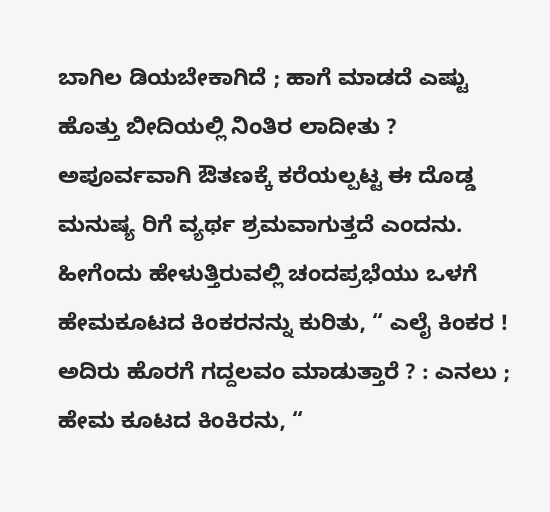ಬಾಗಿಲ ಡಿಯಬೇಕಾಗಿದೆ ; ಹಾಗೆ ಮಾಡದೆ ಎಷ್ಟು ಹೊತ್ತು ಬೀದಿಯಲ್ಲಿ ನಿಂತಿರ ಲಾದೀತು ? ಅಪೂರ್ವವಾಗಿ ಔತಣಕ್ಕೆ ಕರೆಯಲ್ಪಟ್ಟ ಈ ದೊಡ್ಡ ಮನುಷ್ಯ ರಿಗೆ ವ್ಯರ್ಥ ಶ್ರಮವಾಗುತ್ತದೆ ಎಂದನು. ಹೀಗೆಂದು ಹೇಳುತ್ತಿರುವಲ್ಲಿ ಚಂದಪ್ರಭೆಯು ಒಳಗೆ ಹೇಮಕೂಟದ ಕಿಂಕರನನ್ನು ಕುರಿತು, “ ಎಲೈ ಕಿಂಕರ ! ಅದಿರು ಹೊರಗೆ ಗದ್ದಲವಂ ಮಾಡುತ್ತಾರೆ ? : ಎನಲು ; ಹೇಮ ಕೂಟದ ಕಿಂಕಿರನು, “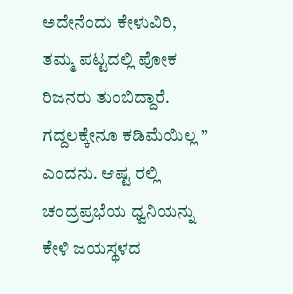ಅದೇನೆಂದು ಕೇಳುವಿರಿ, ತಮ್ಮ ಪಟ್ಟದಲ್ಲಿ ಪೋಕ ರಿಜನರು ತುಂಬಿದ್ದಾರೆ. ಗದ್ದಲಕ್ಕೇನೂ ಕಡಿಮೆಯಿಲ್ಲ ” ಎಂದನು. ಆಷ್ಟ ರಲ್ಲಿ ಚಂದ್ರಪ್ರಭೆಯ ಧ್ವನಿಯನ್ನು ಕೇಳಿ ಜಯಸ್ಥಳದ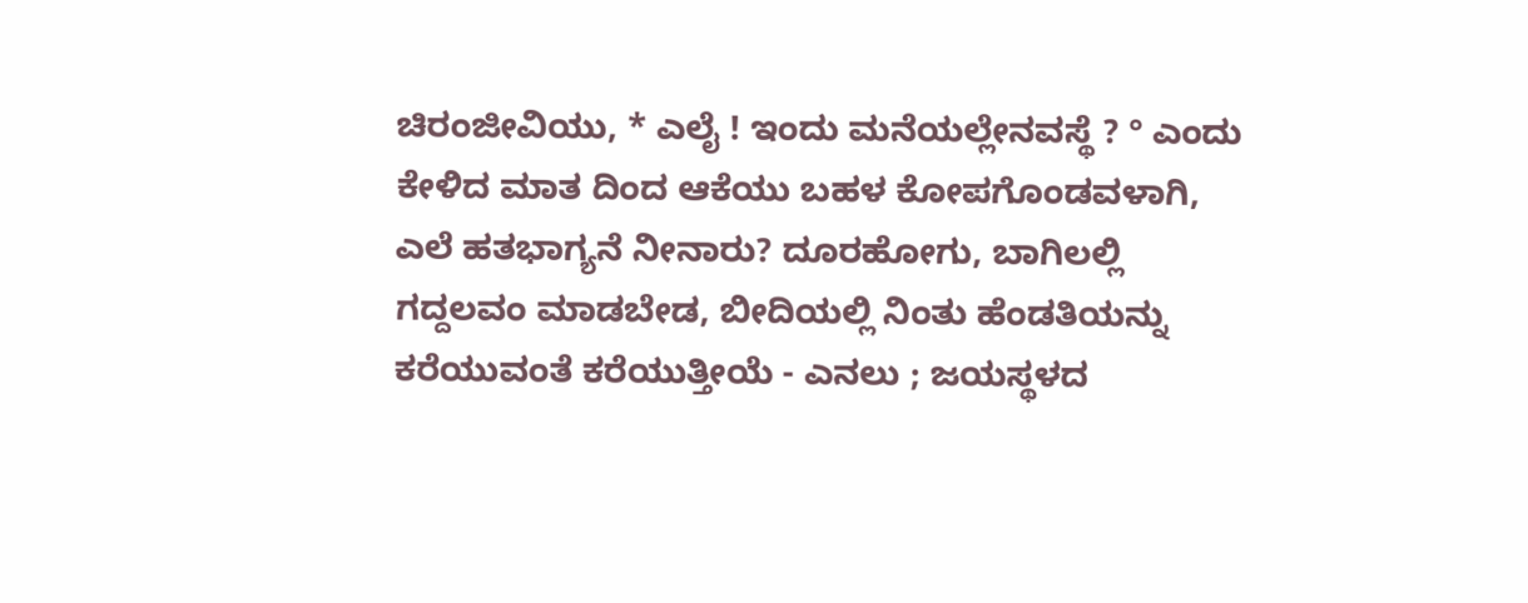ಚಿರಂಜೀವಿಯು, * ಎಲೈ ! ಇಂದು ಮನೆಯಲ್ಲೇನವಸ್ಥೆ ? ° ಎಂದು ಕೇಳಿದ ಮಾತ ದಿಂದ ಆಕೆಯು ಬಹಳ ಕೋಪಗೊಂಡವಳಾಗಿ, ಎಲೆ ಹತಭಾಗ್ಯನೆ ನೀನಾರು? ದೂರಹೋಗು, ಬಾಗಿಲಲ್ಲಿ ಗದ್ದಲವಂ ಮಾಡಬೇಡ, ಬೀದಿಯಲ್ಲಿ ನಿಂತು ಹೆಂಡತಿಯನ್ನು ಕರೆಯುವಂತೆ ಕರೆಯುತ್ತೀಯೆ - ಎನಲು ; ಜಯಸ್ಥಳದ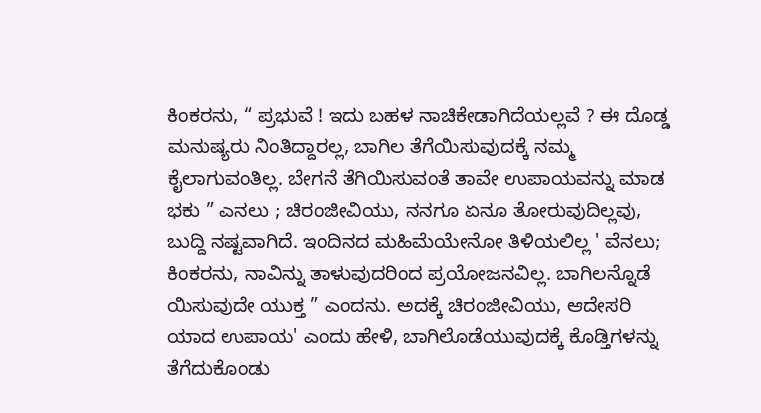ಕಿಂಕರನು, “ ಪ್ರಭುವೆ ! ಇದು ಬಹಳ ನಾಚಿಕೇಡಾಗಿದೆಯಲ್ಲವೆ ? ಈ ದೊಡ್ಡ ಮನುಷ್ಯರು ನಿಂತಿದ್ದಾರಲ್ಲ, ಬಾಗಿಲ ತೆಗೆಯಿಸುವುದಕ್ಕೆ ನಮ್ಮ ಕೈಲಾಗುವಂತಿಲ್ಲ. ಬೇಗನೆ ತೆಗಿಯಿಸುವಂತೆ ತಾವೇ ಉಪಾಯವನ್ನು ಮಾಡ ಭಕು ” ಎನಲು ; ಚಿರಂಜೀವಿಯು, ನನಗೂ ಏನೂ ತೋರುವುದಿಲ್ಲವು, ಬುದ್ದಿ ನಷ್ಟವಾಗಿದೆ. ಇಂದಿನದ ಮಹಿಮೆಯೇನೋ ತಿಳಿಯಲಿಲ್ಲ ' ವೆನಲು; ಕಿಂಕರನು, ನಾವಿನ್ನು ತಾಳುವುದರಿಂದ ಪ್ರಯೋಜನವಿಲ್ಲ. ಬಾಗಿಲನ್ನೊಡೆ ಯಿಸುವುದೇ ಯುಕ್ತ ” ಎಂದನು. ಅದಕ್ಕೆ ಚಿರಂಜೀವಿಯು, ಆದೇಸರಿ ಯಾದ ಉಪಾಯ' ಎಂದು ಹೇಳಿ, ಬಾಗಿಲೊಡೆಯುವುದಕ್ಕೆ ಕೊಡ್ತಿಗಳನ್ನು ತೆಗೆದುಕೊಂಡು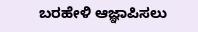ಬರಹೇಳಿ ಆಜ್ಞಾಪಿಸಲು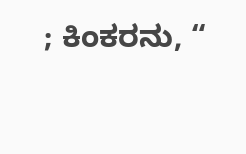; ಕಿಂಕರನು, “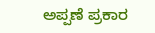ಅಪ್ಪಣೆ ಪ್ರಕಾರ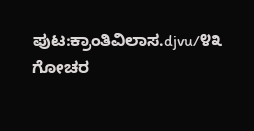ಪುಟ:ಕ್ರಾಂತಿವಿಲಾಸ.djvu/೪೩
ಗೋಚರ